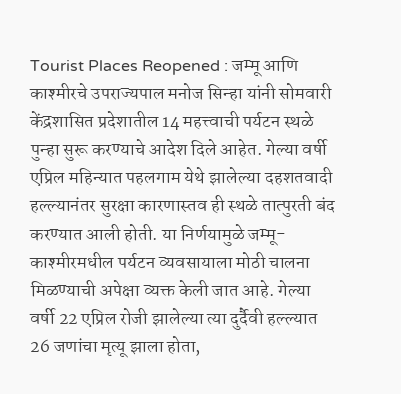Tourist Places Reopened : जम्मू आणि काश्मीरचे उपराज्यपाल मनोज सिन्हा यांनी सोमवारी केंद्रशासित प्रदेशातील 14 महत्त्वाची पर्यटन स्थळे पुन्हा सुरू करण्याचे आदेश दिले आहेत. गेल्या वर्षी एप्रिल महिन्यात पहलगाम येथे झालेल्या दहशतवादी हल्ल्यानंतर सुरक्षा कारणास्तव ही स्थळे तात्पुरती बंद करण्यात आली होती. या निर्णयामुळे जम्मू-काश्मीरमधील पर्यटन व्यवसायाला मोठी चालना मिळण्याची अपेक्षा व्यक्त केली जात आहे. गेल्या वर्षी 22 एप्रिल रोजी झालेल्या त्या दुर्दैवी हल्ल्यात 26 जणांचा मृत्यू झाला होता,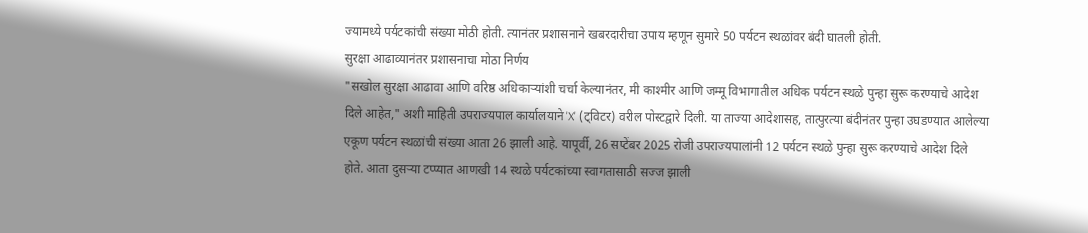ज्यामध्ये पर्यटकांची संख्या मोठी होती. त्यानंतर प्रशासनाने खबरदारीचा उपाय म्हणून सुमारे 50 पर्यटन स्थळांवर बंदी घातली होती.
सुरक्षा आढाव्यानंतर प्रशासनाचा मोठा निर्णय
"सखोल सुरक्षा आढावा आणि वरिष्ठ अधिकाऱ्यांशी चर्चा केल्यानंतर, मी काश्मीर आणि जम्मू विभागातील अधिक पर्यटन स्थळे पुन्हा सुरू करण्याचे आदेश दिले आहेत," अशी माहिती उपराज्यपाल कार्यालयाने 'X' (ट्विटर) वरील पोस्टद्वारे दिली. या ताज्या आदेशासह, तात्पुरत्या बंदीनंतर पुन्हा उघडण्यात आलेल्या एकूण पर्यटन स्थळांची संख्या आता 26 झाली आहे. यापूर्वी, 26 सप्टेंबर 2025 रोजी उपराज्यपालांनी 12 पर्यटन स्थळे पुन्हा सुरू करण्याचे आदेश दिले होते. आता दुसऱ्या टप्प्यात आणखी 14 स्थळे पर्यटकांच्या स्वागतासाठी सज्ज झाली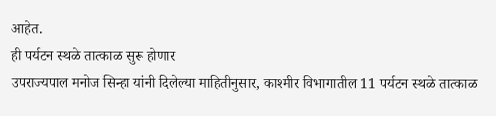आहेत.
ही पर्यटन स्थळे तात्काळ सुरू होणार
उपराज्यपाल मनोज सिन्हा यांनी दिलेल्या माहितीनुसार, काश्मीर विभागातील 11 पर्यटन स्थळे तात्काळ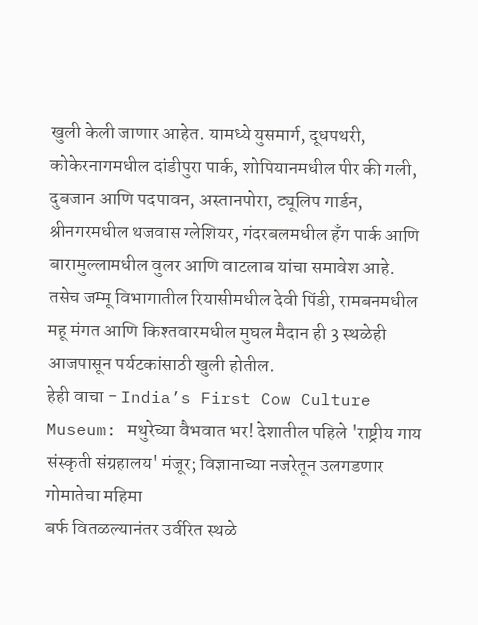खुली केली जाणार आहेत. यामध्ये युसमार्ग, दूधपथरी, कोकेरनागमधील दांडीपुरा पार्क, शोपियानमधील पीर की गली, दुबजान आणि पदपावन, अस्तानपोरा, ट्यूलिप गार्डन, श्रीनगरमधील थजवास ग्लेशियर, गंदरबलमधील हँग पार्क आणि बारामुल्लामधील वुलर आणि वाटलाब यांचा समावेश आहे. तसेच जम्मू विभागातील रियासीमधील देवी पिंडी, रामबनमधील महू मंगत आणि किश्तवारमधील मुघल मैदान ही 3 स्थळेही आजपासून पर्यटकांसाठी खुली होतील.
हेही वाचा - India’s First Cow Culture Museum: मथुरेच्या वैभवात भर! देशातील पहिले 'राष्ट्रीय गाय संस्कृती संग्रहालय' मंजूर; विज्ञानाच्या नजरेतून उलगडणार गोमातेचा महिमा
बर्फ वितळल्यानंतर उर्वरित स्थळे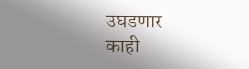उघडणार
काही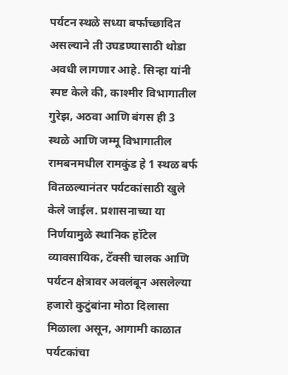पर्यटन स्थळे सध्या बर्फाच्छादित असल्याने ती उघडण्यासाठी थोडा अवधी लागणार आहे. सिन्हा यांनी स्पष्ट केले की, काश्मीर विभागातील गुरेझ, अठवा आणि बंगस ही 3 स्थळे आणि जम्मू विभागातील रामबनमधील रामकुंड हे 1 स्थळ बर्फ वितळल्यानंतर पर्यटकांसाठी खुले केले जाईल. प्रशासनाच्या या निर्णयामुळे स्थानिक हॉटेल व्यावसायिक, टॅक्सी चालक आणि पर्यटन क्षेत्रावर अवलंबून असलेल्या हजारो कुटुंबांना मोठा दिलासा मिळाला असून, आगामी काळात पर्यटकांचा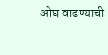ओघ वाढण्याची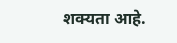शक्यता आहे.